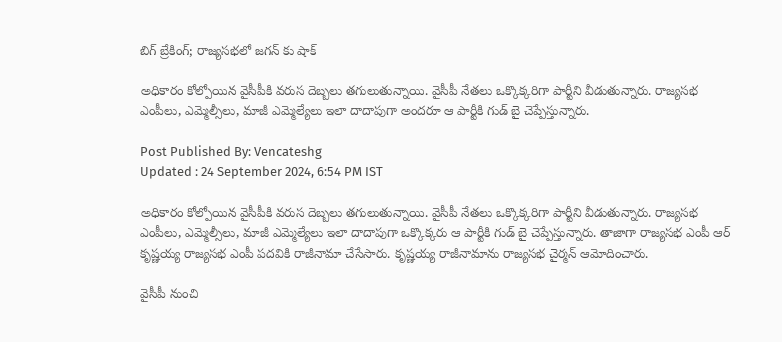బిగ్ బ్రేకింగ్; రాజ్యసభలో జగన్ కు షాక్

అధికారం కోల్పోయిన వైసీపీకి వరుస దెబ్బలు తగులుతున్నాయి. వైసీపీ నేతలు ఒక్కొక్కరిగా పార్టీని వీడుతున్నారు. రాజ్యసభ ఎంపీలు, ఎమ్మెల్సీలు, మాజీ ఎమ్మెల్యేలు ఇలా దాదాపుగా అందరూ ఆ పార్టీకి గుడ్ బై చెప్పేస్తున్నారు.

Post Published By: Vencateshg
Updated : 24 September 2024, 6:54 PM IST

అధికారం కోల్పోయిన వైసీపీకి వరుస దెబ్బలు తగులుతున్నాయి. వైసీపీ నేతలు ఒక్కొక్కరిగా పార్టీని వీడుతున్నారు. రాజ్యసభ ఎంపీలు, ఎమ్మెల్సీలు, మాజీ ఎమ్మెల్యేలు ఇలా దాదాపుగా ఒక్కొక్కరు ఆ పార్టీకి గుడ్ బై చెప్పేస్తున్నారు. తాజాగా రాజ్యసభ ఎంపీ ఆర్ కృష్ణయ్య రాజ్యసభ ఎంపీ పదవికి రాజీనామా చేసేసారు. కృష్ణయ్య రాజీనామాను రాజ్యసభ చైర్మన్ ఆమోదించారు.

వైసీపీ నుంచి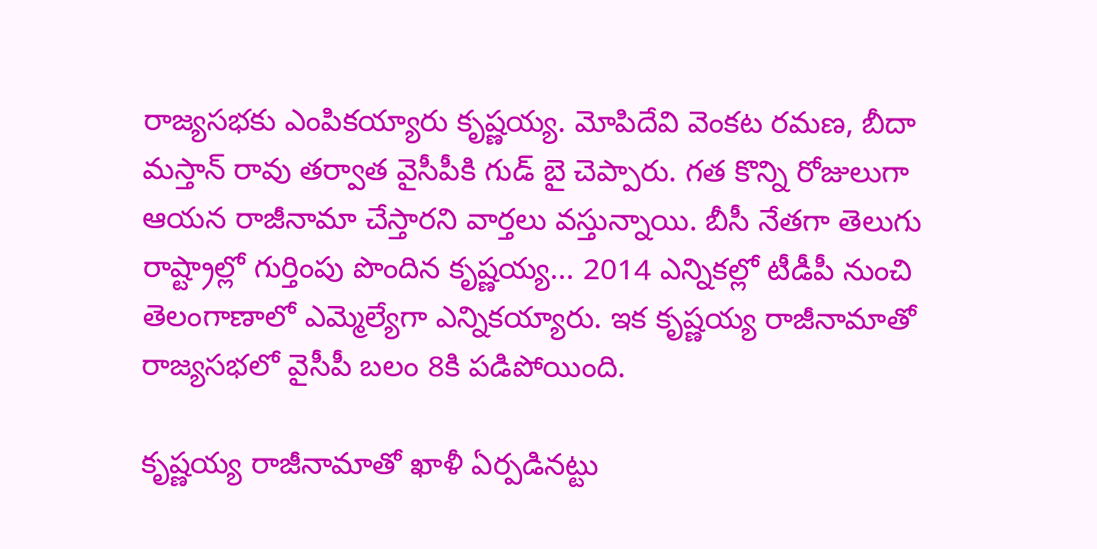రాజ్యసభకు ఎంపికయ్యారు కృష్ణయ్య. మోపిదేవి వెంకట రమణ, బీదా మస్తాన్ రావు తర్వాత వైసీపీకి గుడ్ బై చెప్పారు. గత కొన్ని రోజులుగా ఆయన రాజీనామా చేస్తారని వార్తలు వస్తున్నాయి. బీసీ నేతగా తెలుగు రాష్ట్రాల్లో గుర్తింపు పొందిన కృష్ణయ్య... 2014 ఎన్నికల్లో టీడీపీ నుంచి తెలంగాణాలో ఎమ్మెల్యేగా ఎన్నికయ్యారు. ఇక కృష్ణయ్య రాజీనామాతో రాజ్యసభలో వైసీపీ బలం 8కి పడిపోయింది.

కృష్ణయ్య రాజీనామాతో ఖాళీ ఏర్పడినట్టు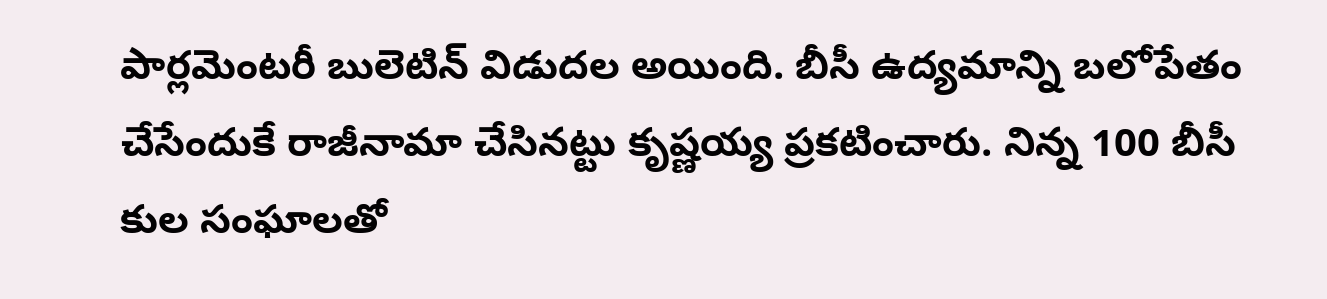పార్లమెంటరీ బులెటిన్ విడుదల అయింది. బీసీ ఉద్యమాన్ని బలోపేతం చేసేందుకే రాజీనామా చేసినట్టు కృష్ణయ్య ప్రకటించారు. నిన్న 100 బీసీ కుల సంఘాలతో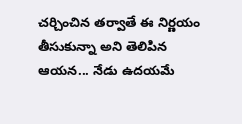చర్చించిన తర్వాతే ఈ నిర్ణయం తీసుకున్నా అని తెలిపిన ఆయన... నేడు ఉదయమే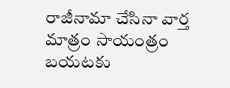రాజీనామా చేసినా వార్త మాత్రం సాయంత్రం బయటకు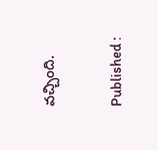వచ్చింది.

Published :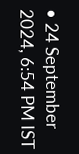• 24 September 2024, 6:54 PM IST